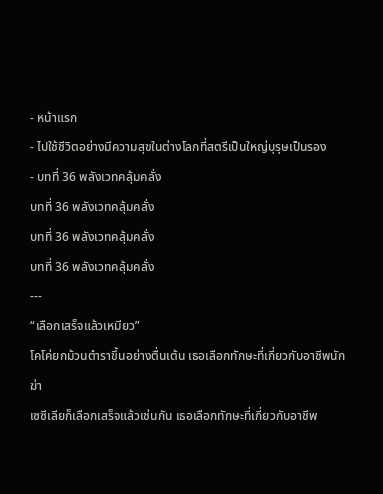- หน้าแรก
- ไปใช้ชีวิตอย่างมีความสุขในต่างโลกที่สตรีเป็นใหญ่บุรุษเป็นรอง
- บทที่ 36 พลังเวทคลุ้มคลั่ง
บทที่ 36 พลังเวทคลุ้มคลั่ง
บทที่ 36 พลังเวทคลุ้มคลั่ง
บทที่ 36 พลังเวทคลุ้มคลั่ง
---
“เลือกเสร็จแล้วเหมียว”
โคโค่ยกม้วนตำราขึ้นอย่างตื่นเต้น เธอเลือกทักษะที่เกี่ยวกับอาชีพนักฆ่า
เซซีเลียก็เลือกเสร็จแล้วเช่นกัน เธอเลือกทักษะที่เกี่ยวกับอาชีพ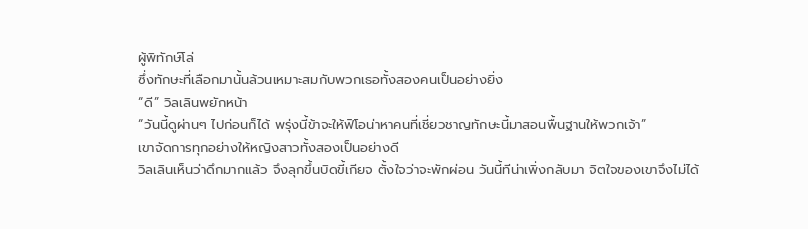ผู้พิทักษ์โล่
ซึ่งทักษะที่เลือกมานั้นล้วนเหมาะสมกับพวกเธอทั้งสองคนเป็นอย่างยิ่ง
“ดี” วิลเลินพยักหน้า
“วันนี้ดูผ่านๆ ไปก่อนก็ได้ พรุ่งนี้ข้าจะให้ฟิโอน่าหาคนที่เชี่ยวชาญทักษะนี้มาสอนพื้นฐานให้พวกเจ้า”
เขาจัดการทุกอย่างให้หญิงสาวทั้งสองเป็นอย่างดี
วิลเลินเห็นว่าดึกมากแล้ว จึงลุกขึ้นบิดขี้เกียจ ตั้งใจว่าจะพักผ่อน วันนี้ทีน่าเพิ่งกลับมา จิตใจของเขาจึงไม่ได้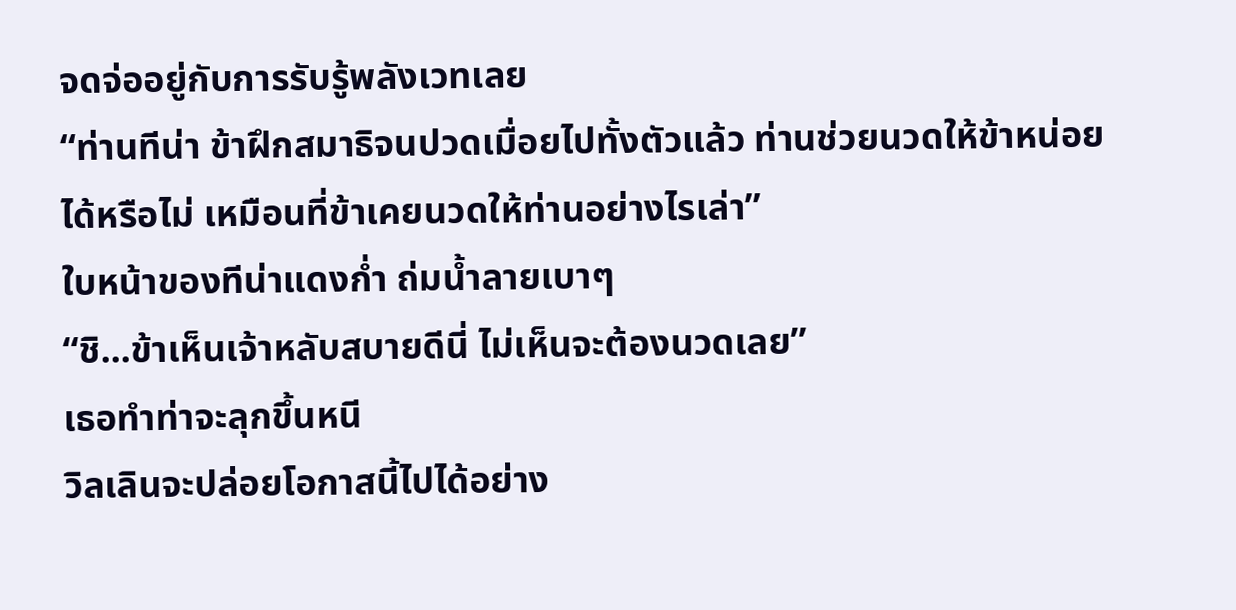จดจ่ออยู่กับการรับรู้พลังเวทเลย
“ท่านทีน่า ข้าฝึกสมาธิจนปวดเมื่อยไปทั้งตัวแล้ว ท่านช่วยนวดให้ข้าหน่อยได้หรือไม่ เหมือนที่ข้าเคยนวดให้ท่านอย่างไรเล่า”
ใบหน้าของทีน่าแดงก่ำ ถ่มน้ำลายเบาๆ
“ชิ...ข้าเห็นเจ้าหลับสบายดีนี่ ไม่เห็นจะต้องนวดเลย”
เธอทำท่าจะลุกขึ้นหนี
วิลเลินจะปล่อยโอกาสนี้ไปได้อย่าง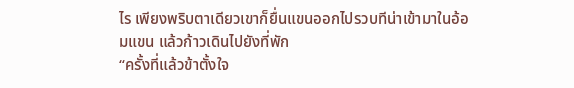ไร เพียงพริบตาเดียวเขาก็ยื่นแขนออกไปรวบทีน่าเข้ามาในอ้อมแขน แล้วก้าวเดินไปยังที่พัก
“ครั้งที่แล้วข้าตั้งใจ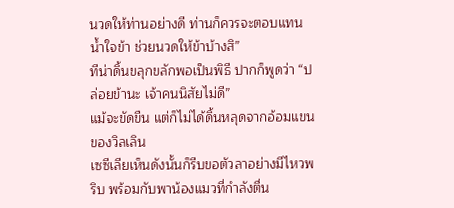นวดให้ท่านอย่างดี ท่านก็ควรจะตอบแทนน้ำใจข้า ช่วยนวดให้ข้าบ้างสิ”
ทีน่าดิ้นขลุกขลักพอเป็นพิธี ปากก็พูดว่า “ปล่อยข้านะ เจ้าคนนิสัยไม่ดี”
แม้จะขัดขืน แต่ก็ไม่ได้ดิ้นหลุดจากอ้อมแขนของวิลเลิน
เซซีเลียเห็นดังนั้นก็รีบขอตัวลาอย่างมีไหวพริบ พร้อมกับพาน้องแมวที่กำลังตื่น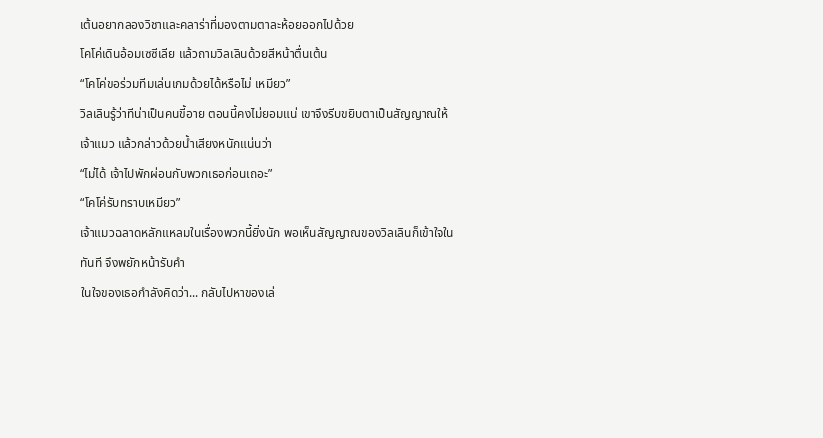เต้นอยากลองวิชาและคลาร่าที่มองตามตาละห้อยออกไปด้วย
โคโค่เดินอ้อมเซซีเลีย แล้วถามวิลเลินด้วยสีหน้าตื่นเต้น
“โคโค่ขอร่วมทีมเล่นเกมด้วยได้หรือไม่ เหมียว”
วิลเลินรู้ว่าทีน่าเป็นคนขี้อาย ตอนนี้คงไม่ยอมแน่ เขาจึงรีบขยิบตาเป็นสัญญาณให้เจ้าแมว แล้วกล่าวด้วยน้ำเสียงหนักแน่นว่า
“ไม่ได้ เจ้าไปพักผ่อนกับพวกเธอก่อนเถอะ”
“โคโค่รับทราบเหมียว”
เจ้าแมวฉลาดหลักแหลมในเรื่องพวกนี้ยิ่งนัก พอเห็นสัญญาณของวิลเลินก็เข้าใจในทันที จึงพยักหน้ารับคำ
ในใจของเธอกำลังคิดว่า... กลับไปหาของเล่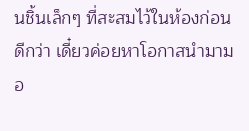นชิ้นเล็กๆ ที่สะสมไว้ในห้องก่อนดีกว่า เดี๋ยวค่อยหาโอกาสนำมามอ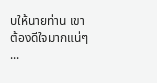บให้นายท่าน เขาต้องดีใจมากแน่ๆ
...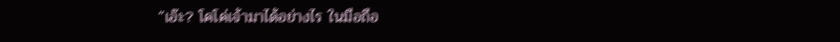“เอ๊ะ? โคโค่เจ้ามาได้อย่างไร ในมือถือ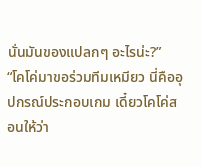นั่นมันของแปลกๆ อะไรน่ะ?”
“โคโค่มาขอร่วมทีมเหมียว นี่คืออุปกรณ์ประกอบเกม เดี๋ยวโคโค่สอนให้ว่า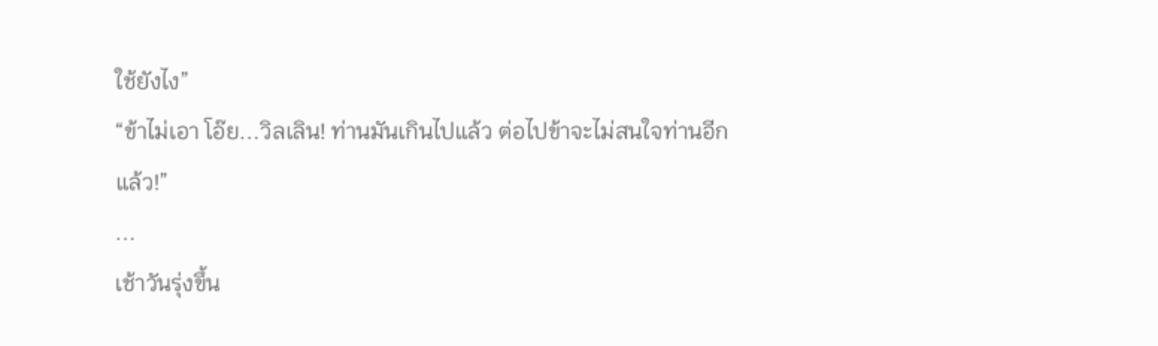ใช้ยังไง”
“ข้าไม่เอา โอ๊ย...วิลเลิน! ท่านมันเกินไปแล้ว ต่อไปข้าจะไม่สนใจท่านอีกแล้ว!”
...
เช้าวันรุ่งขึ้น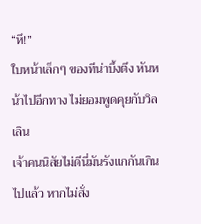“หึ!”
ใบหน้าเล็กๆ ของทีน่าบึ้งตึง หันหน้าไปอีกทาง ไม่ยอมพูดคุยกับวิลเลิน
เจ้าคนนิสัยไม่ดีนี่มันรังแกกันเกินไปแล้ว หากไม่สั่ง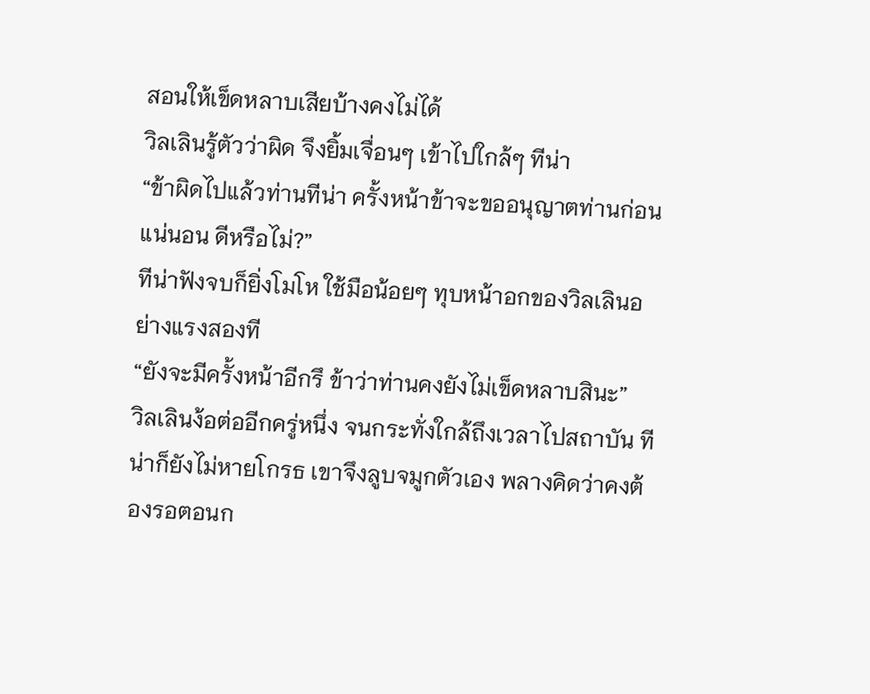สอนให้เข็ดหลาบเสียบ้างคงไม่ได้
วิลเลินรู้ตัวว่าผิด จึงยิ้มเจื่อนๆ เข้าไปใกล้ๆ ทีน่า
“ข้าผิดไปแล้วท่านทีน่า ครั้งหน้าข้าจะขออนุญาตท่านก่อนแน่นอน ดีหรือไม่?”
ทีน่าฟังจบก็ยิ่งโมโห ใช้มือน้อยๆ ทุบหน้าอกของวิลเลินอย่างแรงสองที
“ยังจะมีครั้งหน้าอีกรึ ข้าว่าท่านคงยังไม่เข็ดหลาบสินะ”
วิลเลินง้อต่ออีกครู่หนึ่ง จนกระทั่งใกล้ถึงเวลาไปสถาบัน ทีน่าก็ยังไม่หายโกรธ เขาจึงลูบจมูกตัวเอง พลางคิดว่าคงต้องรอตอนก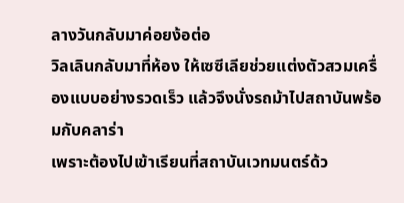ลางวันกลับมาค่อยง้อต่อ
วิลเลินกลับมาที่ห้อง ให้เซซีเลียช่วยแต่งตัวสวมเครื่องแบบอย่างรวดเร็ว แล้วจึงนั่งรถม้าไปสถาบันพร้อมกับคลาร่า
เพราะต้องไปเข้าเรียนที่สถาบันเวทมนตร์ด้ว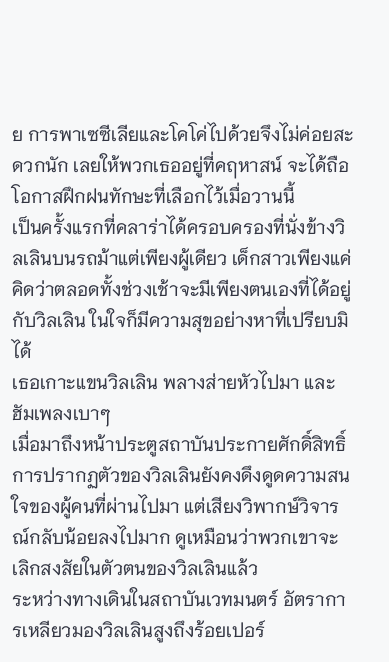ย การพาเซซีเลียและโคโค่ไปด้วยจึงไม่ค่อยสะดวกนัก เลยให้พวกเธออยู่ที่คฤหาสน์ จะได้ถือโอกาสฝึกฝนทักษะที่เลือกไว้เมื่อวานนี้
เป็นครั้งแรกที่คลาร่าได้ครอบครองที่นั่งข้างวิลเลินบนรถม้าแต่เพียงผู้เดียว เด็กสาวเพียงแค่คิดว่าตลอดทั้งช่วงเช้าจะมีเพียงตนเองที่ได้อยู่กับวิลเลิน ในใจก็มีความสุขอย่างหาที่เปรียบมิได้
เธอเกาะแขนวิลเลิน พลางส่ายหัวไปมา และฮัมเพลงเบาๆ
เมื่อมาถึงหน้าประตูสถาบันประกายศักดิ์สิทธิ์ การปรากฏตัวของวิลเลินยังคงดึงดูดความสนใจของผู้คนที่ผ่านไปมา แต่เสียงวิพากษ์วิจารณ์กลับน้อยลงไปมาก ดูเหมือนว่าพวกเขาจะเลิกสงสัยในตัวตนของวิลเลินแล้ว
ระหว่างทางเดินในสถาบันเวทมนตร์ อัตราการเหลียวมองวิลเลินสูงถึงร้อยเปอร์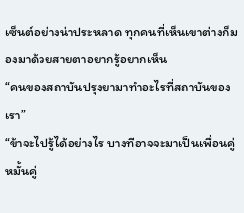เซ็นต์อย่างน่าประหลาด ทุกคนที่เห็นเขาต่างก็มองมาด้วยสายตาอยากรู้อยากเห็น
“คนของสถาบันปรุงยามาทำอะไรที่สถาบันของเรา”
“ข้าจะไปรู้ได้อย่างไร บางทีอาจจะมาเป็นเพื่อนคู่หมั้นคู่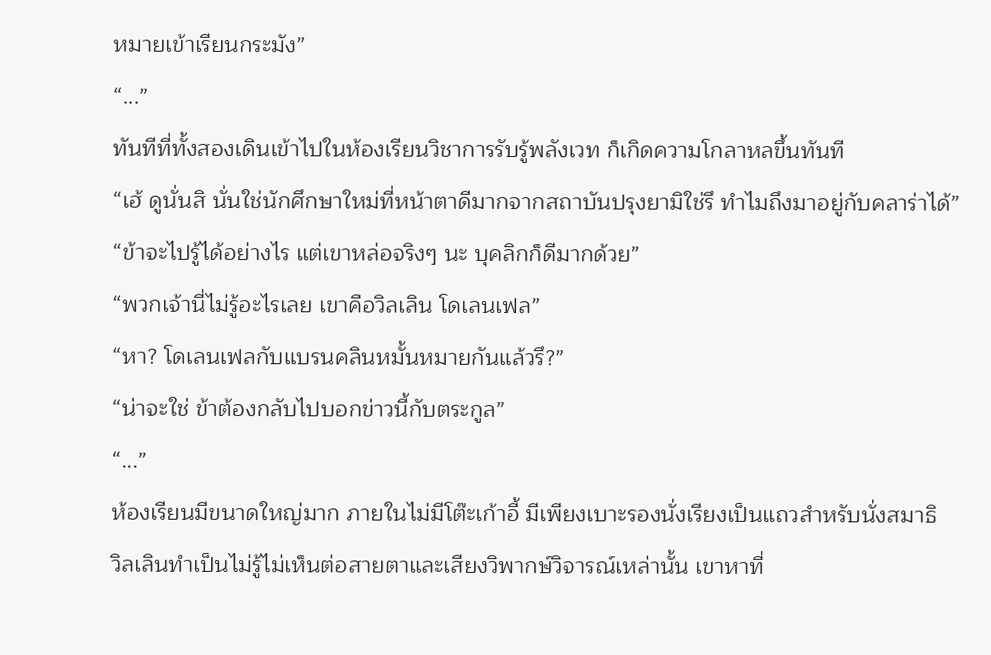หมายเข้าเรียนกระมัง”
“...”
ทันทีที่ทั้งสองเดินเข้าไปในห้องเรียนวิชาการรับรู้พลังเวท ก็เกิดความโกลาหลขึ้นทันที
“เฮ้ ดูนั่นสิ นั่นใช่นักศึกษาใหม่ที่หน้าตาดีมากจากสถาบันปรุงยามิใช่รึ ทำไมถึงมาอยู่กับคลาร่าได้”
“ข้าจะไปรู้ได้อย่างไร แต่เขาหล่อจริงๆ นะ บุคลิกก็ดีมากด้วย”
“พวกเจ้านี่ไม่รู้อะไรเลย เขาคือวิลเลิน โดเลนเฟล”
“หา? โดเลนเฟลกับแบรนคลินหมั้นหมายกันแล้วรึ?”
“น่าจะใช่ ข้าต้องกลับไปบอกข่าวนี้กับตระกูล”
“...”
ห้องเรียนมีขนาดใหญ่มาก ภายในไม่มีโต๊ะเก้าอี้ มีเพียงเบาะรองนั่งเรียงเป็นแถวสำหรับนั่งสมาธิ
วิลเลินทำเป็นไม่รู้ไม่เห็นต่อสายตาและเสียงวิพากษ์วิจารณ์เหล่านั้น เขาหาที่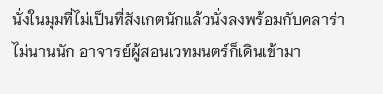นั่งในมุมที่ไม่เป็นที่สังเกตนักแล้วนั่งลงพร้อมกับคลาร่า
ไม่นานนัก อาจารย์ผู้สอนเวทมนตร์ก็เดินเข้ามา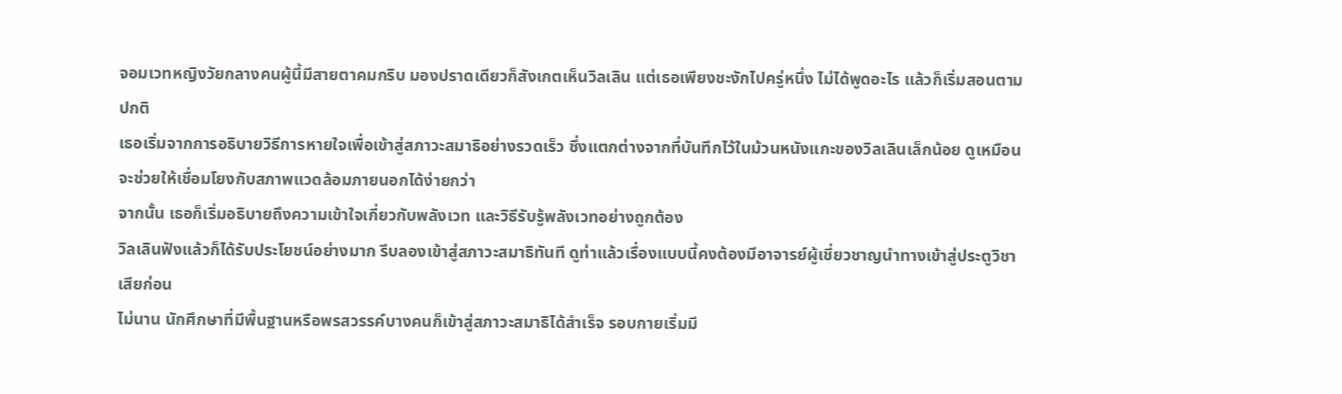จอมเวทหญิงวัยกลางคนผู้นี้มีสายตาคมกริบ มองปราดเดียวก็สังเกตเห็นวิลเลิน แต่เธอเพียงชะงักไปครู่หนึ่ง ไม่ได้พูดอะไร แล้วก็เริ่มสอนตามปกติ
เธอเริ่มจากการอธิบายวิธีการหายใจเพื่อเข้าสู่สภาวะสมาธิอย่างรวดเร็ว ซึ่งแตกต่างจากที่บันทึกไว้ในม้วนหนังแกะของวิลเลินเล็กน้อย ดูเหมือนจะช่วยให้เชื่อมโยงกับสภาพแวดล้อมภายนอกได้ง่ายกว่า
จากนั้น เธอก็เริ่มอธิบายถึงความเข้าใจเกี่ยวกับพลังเวท และวิธีรับรู้พลังเวทอย่างถูกต้อง
วิลเลินฟังแล้วก็ได้รับประโยชน์อย่างมาก รีบลองเข้าสู่สภาวะสมาธิทันที ดูท่าแล้วเรื่องแบบนี้คงต้องมีอาจารย์ผู้เชี่ยวชาญนำทางเข้าสู่ประตูวิชาเสียก่อน
ไม่นาน นักศึกษาที่มีพื้นฐานหรือพรสวรรค์บางคนก็เข้าสู่สภาวะสมาธิได้สำเร็จ รอบกายเริ่มมี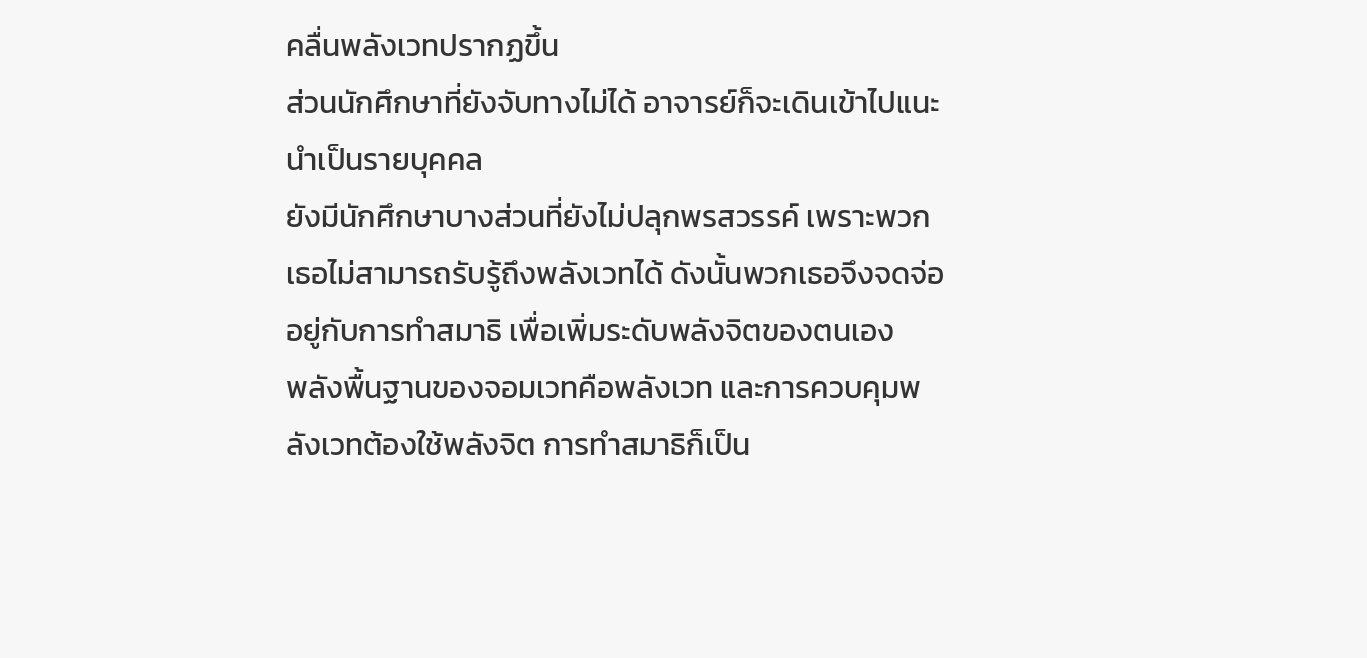คลื่นพลังเวทปรากฏขึ้น
ส่วนนักศึกษาที่ยังจับทางไม่ได้ อาจารย์ก็จะเดินเข้าไปแนะนำเป็นรายบุคคล
ยังมีนักศึกษาบางส่วนที่ยังไม่ปลุกพรสวรรค์ เพราะพวกเธอไม่สามารถรับรู้ถึงพลังเวทได้ ดังนั้นพวกเธอจึงจดจ่ออยู่กับการทำสมาธิ เพื่อเพิ่มระดับพลังจิตของตนเอง
พลังพื้นฐานของจอมเวทคือพลังเวท และการควบคุมพลังเวทต้องใช้พลังจิต การทำสมาธิก็เป็น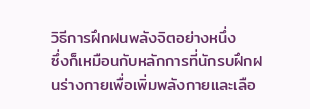วิธีการฝึกฝนพลังจิตอย่างหนึ่ง
ซึ่งก็เหมือนกับหลักการที่นักรบฝึกฝนร่างกายเพื่อเพิ่มพลังกายและเลือ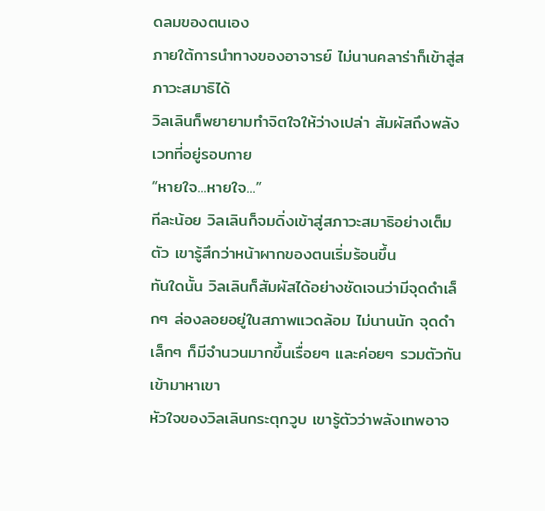ดลมของตนเอง
ภายใต้การนำทางของอาจารย์ ไม่นานคลาร่าก็เข้าสู่สภาวะสมาธิได้
วิลเลินก็พยายามทำจิตใจให้ว่างเปล่า สัมผัสถึงพลังเวทที่อยู่รอบกาย
“หายใจ...หายใจ...”
ทีละน้อย วิลเลินก็จมดิ่งเข้าสู่สภาวะสมาธิอย่างเต็มตัว เขารู้สึกว่าหน้าผากของตนเริ่มร้อนขึ้น
ทันใดนั้น วิลเลินก็สัมผัสได้อย่างชัดเจนว่ามีจุดดำเล็กๆ ล่องลอยอยู่ในสภาพแวดล้อม ไม่นานนัก จุดดำเล็กๆ ก็มีจำนวนมากขึ้นเรื่อยๆ และค่อยๆ รวมตัวกันเข้ามาหาเขา
หัวใจของวิลเลินกระตุกวูบ เขารู้ตัวว่าพลังเทพอาจ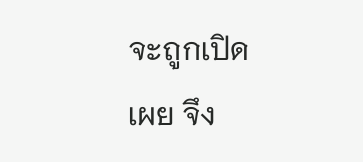จะถูกเปิดเผย จึง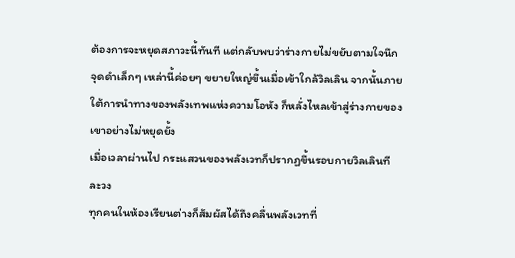ต้องการจะหยุดสภาวะนี้ทันที แต่กลับพบว่าร่างกายไม่ขยับตามใจนึก
จุดดำเล็กๆ เหล่านี้ค่อยๆ ขยายใหญ่ขึ้นเมื่อเข้าใกล้วิลเลิน จากนั้นภายใต้การนำทางของพลังเทพแห่งความโอหัง ก็หลั่งไหลเข้าสู่ร่างกายของเขาอย่างไม่หยุดยั้ง
เมื่อเวลาผ่านไป กระแสวนของพลังเวทก็ปรากฏขึ้นรอบกายวิลเลินทีละวง
ทุกคนในห้องเรียนต่างก็สัมผัสได้ถึงคลื่นพลังเวทที่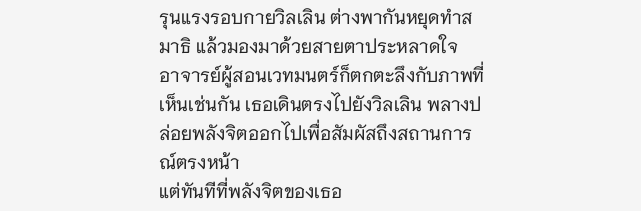รุนแรงรอบกายวิลเลิน ต่างพากันหยุดทำสมาธิ แล้วมองมาด้วยสายตาประหลาดใจ
อาจารย์ผู้สอนเวทมนตร์ก็ตกตะลึงกับภาพที่เห็นเช่นกัน เธอเดินตรงไปยังวิลเลิน พลางปล่อยพลังจิตออกไปเพื่อสัมผัสถึงสถานการณ์ตรงหน้า
แต่ทันทีที่พลังจิตของเธอ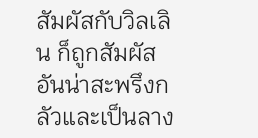สัมผัสกับวิลเลิน ก็ถูกสัมผัสอันน่าสะพรึงกลัวและเป็นลาง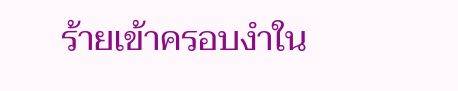ร้ายเข้าครอบงำใน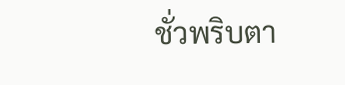ชั่วพริบตา